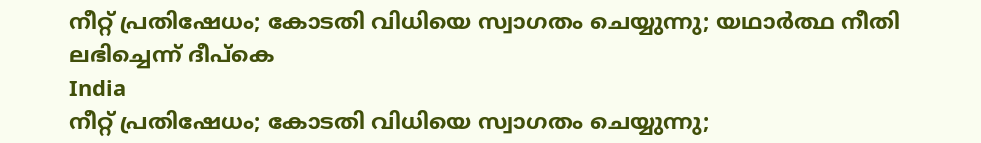നീറ്റ് പ്രതിഷേധം; കോടതി വിധിയെ സ്വാഗതം ചെയ്യുന്നു; യഥാര്‍ത്ഥ നീതി ലഭിച്ചെന്ന് ദീപ്‌കെ
India
നീറ്റ് പ്രതിഷേധം; കോടതി വിധിയെ സ്വാഗതം ചെയ്യുന്നു;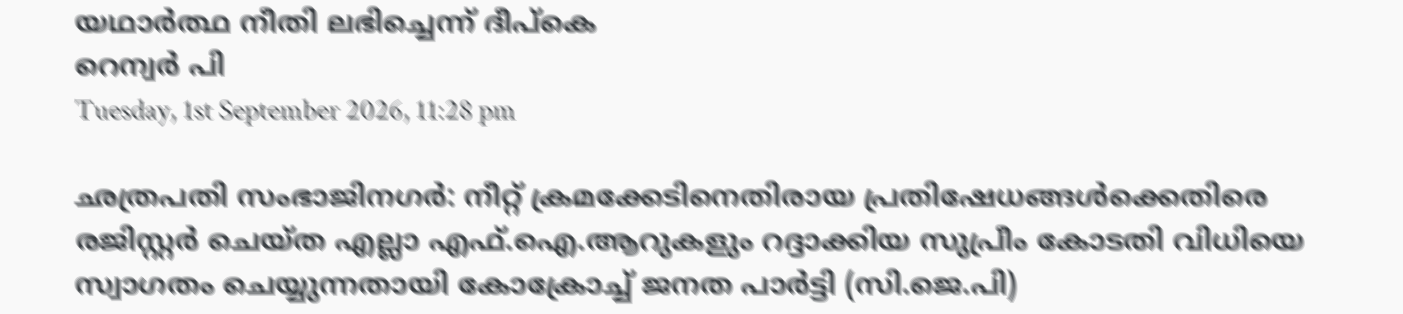യഥാര്‍ത്ഥ നീതി ലഭിച്ചെന്ന് ദീപ്‌കെ
റെന്വര്‍ പി
Tuesday, 1st September 2026, 11:28 pm

ഛത്രപതി സംഭാജിനഗര്‍: നീറ്റ് ക്രമക്കേടിനെതിരായ പ്രതിഷേധങ്ങള്‍ക്കെതിരെ രജിസ്റ്റര്‍ ചെയ്ത എല്ലാ എഫ്.ഐ.ആറുകളും റദ്ദാക്കിയ സുപ്രീം കോടതി വിധിയെ സ്വാഗതം ചെയ്യുന്നതായി കോക്രോച്ച് ജനത പാര്‍ട്ടി (സി.ജെ.പി)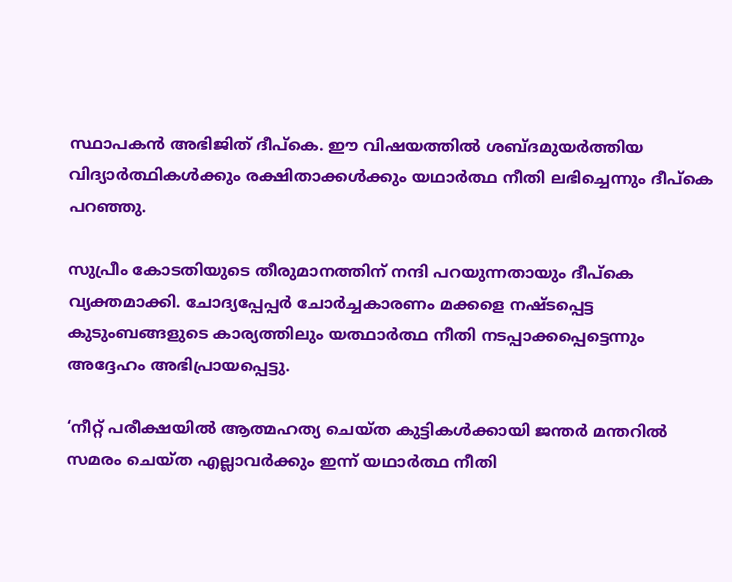സ്ഥാപകന്‍ അഭിജിത് ദീപ്‌കെ. ഈ വിഷയത്തില്‍ ശബ്ദമുയര്‍ത്തിയ വിദ്യാര്‍ത്ഥികള്‍ക്കും രക്ഷിതാക്കള്‍ക്കും യഥാര്‍ത്ഥ നീതി ലഭിച്ചെന്നും ദീപ്‌കെ പറഞ്ഞു.

സുപ്രീം കോടതിയുടെ തീരുമാനത്തിന് നന്ദി പറയുന്നതായും ദീപ്‌കെ വ്യക്തമാക്കി. ചോദ്യപ്പേപ്പര്‍ ചോര്‍ച്ചകാരണം മക്കളെ നഷ്ടപ്പെട്ട കുടുംബങ്ങളുടെ കാര്യത്തിലും യത്ഥാര്‍ത്ഥ നീതി നടപ്പാക്കപ്പെട്ടെന്നും അദ്ദേഹം അഭിപ്രായപ്പെട്ടു.

‘നീറ്റ് പരീക്ഷയില്‍ ആത്മഹത്യ ചെയ്ത കുട്ടികള്‍ക്കായി ജന്തര്‍ മന്തറില്‍ സമരം ചെയ്ത എല്ലാവര്‍ക്കും ഇന്ന് യഥാര്‍ത്ഥ നീതി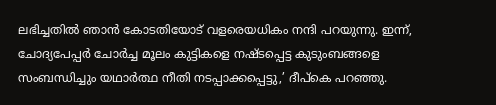ലഭിച്ചതില്‍ ഞാന്‍ കോടതിയോട് വളരെയധികം നന്ദി പറയുന്നു. ഇന്ന്, ചോദ്യപേപ്പര്‍ ചോര്‍ച്ച മൂലം കുട്ടികളെ നഷ്ടപ്പെട്ട കുടുംബങ്ങളെ സംബന്ധിച്ചും യഥാര്‍ത്ഥ നീതി നടപ്പാക്കപ്പെട്ടു,’ ദീപ്‌കെ പറഞ്ഞു.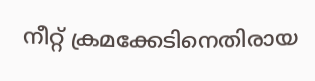നീറ്റ് ക്രമക്കേടിനെതിരായ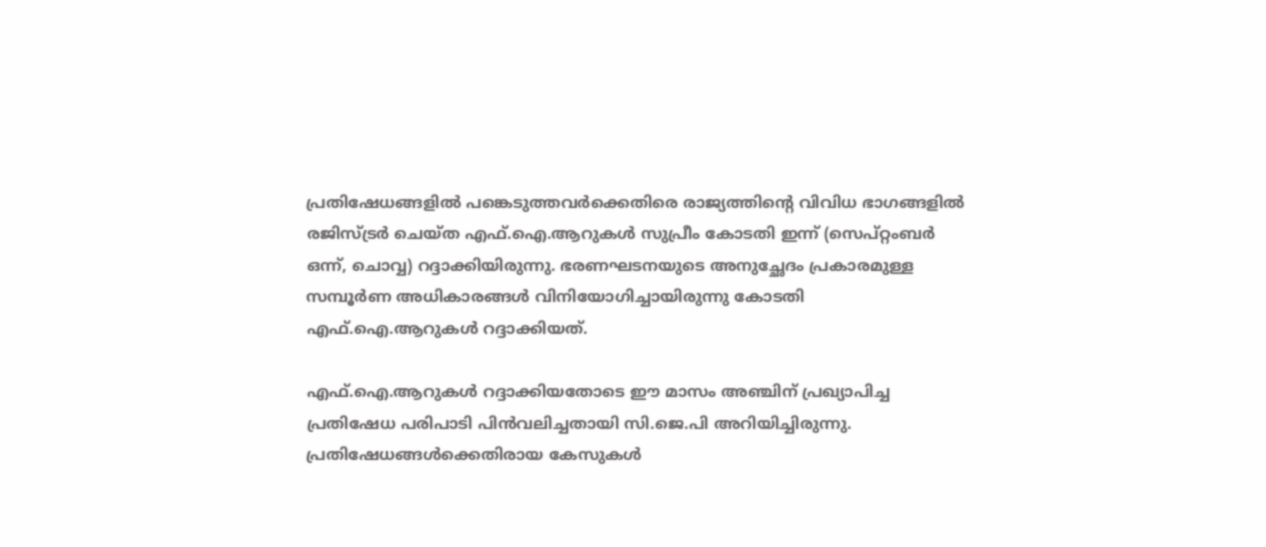പ്രതിഷേധങ്ങളില്‍ പങ്കെടുത്തവര്‍ക്കെതിരെ രാജ്യത്തിന്റെ വിവിധ ഭാഗങ്ങളില്‍ രജിസ്ട്രര്‍ ചെയ്ത എഫ്.ഐ.ആറുകള്‍ സുപ്രീം കോടതി ഇന്ന് (സെപ്റ്റംബര്‍ ഒന്ന്, ചൊവ്വ) റദ്ദാക്കിയിരുന്നു. ഭരണഘടനയുടെ അനുച്ഛേദം പ്രകാരമുള്ള സമ്പൂര്‍ണ അധികാരങ്ങള്‍ വിനിയോഗിച്ചായിരുന്നു കോടതി എഫ്.ഐ.ആറുകള്‍ റദ്ദാക്കിയത്.

എഫ്.ഐ.ആറുകള്‍ റദ്ദാക്കിയതോടെ ഈ മാസം അഞ്ചിന് പ്രഖ്യാപിച്ച പ്രതിഷേധ പരിപാടി പിന്‍വലിച്ചതായി സി.ജെ.പി അറിയിച്ചിരുന്നു. പ്രതിഷേധങ്ങള്‍ക്കെതിരായ കേസുകള്‍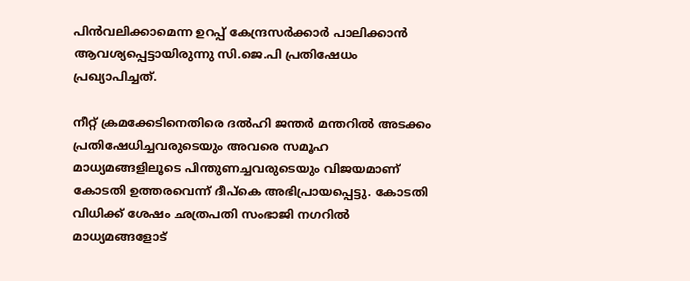പിന്‍വലിക്കാമെന്ന ഉറപ്പ് കേന്ദ്രസര്‍ക്കാര്‍ പാലിക്കാന്‍ ആവശ്യപ്പെട്ടായിരുന്നു സി.ജെ.പി പ്രതിഷേധം പ്രഖ്യാപിച്ചത്.

നീറ്റ് ക്രമക്കേടിനെതിരെ ദല്‍ഹി ജന്തര്‍ മന്തറില്‍ അടക്കം പ്രതിഷേധിച്ചവരുടെയും അവരെ സമൂഹ മാധ്യമങ്ങളിലൂടെ പിന്തുണച്ചവരുടെയും വിജയമാണ് കോടതി ഉത്തരവെന്ന് ദീപ്‌കെ അഭിപ്രായപ്പെട്ടു. കോടതി വിധിക്ക് ശേഷം ഛത്രപതി സംഭാജി നഗറില്‍ മാധ്യമങ്ങളോട്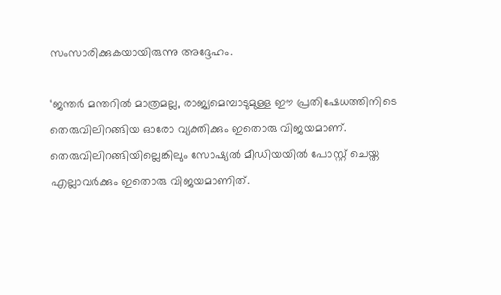സംസാരിക്കുകയായിരുന്നു അദ്ദേഹം.

‘ജന്തര്‍ മന്തറില്‍ മാത്രമല്ല, രാജ്യമെമ്പാടുമുള്ള ഈ പ്രതിഷേധത്തിനിടെ തെരുവിലിറങ്ങിയ ഓരോ വ്യക്തിക്കും ഇതൊരു വിജയമാണ്. തെരുവിലിറങ്ങിയില്ലെങ്കിലും സോഷ്യല്‍ മീഡിയയില്‍ പോസ്റ്റ് ചെയ്ത എല്ലാവര്‍ക്കും ഇതൊരു വിജയമാണിത്.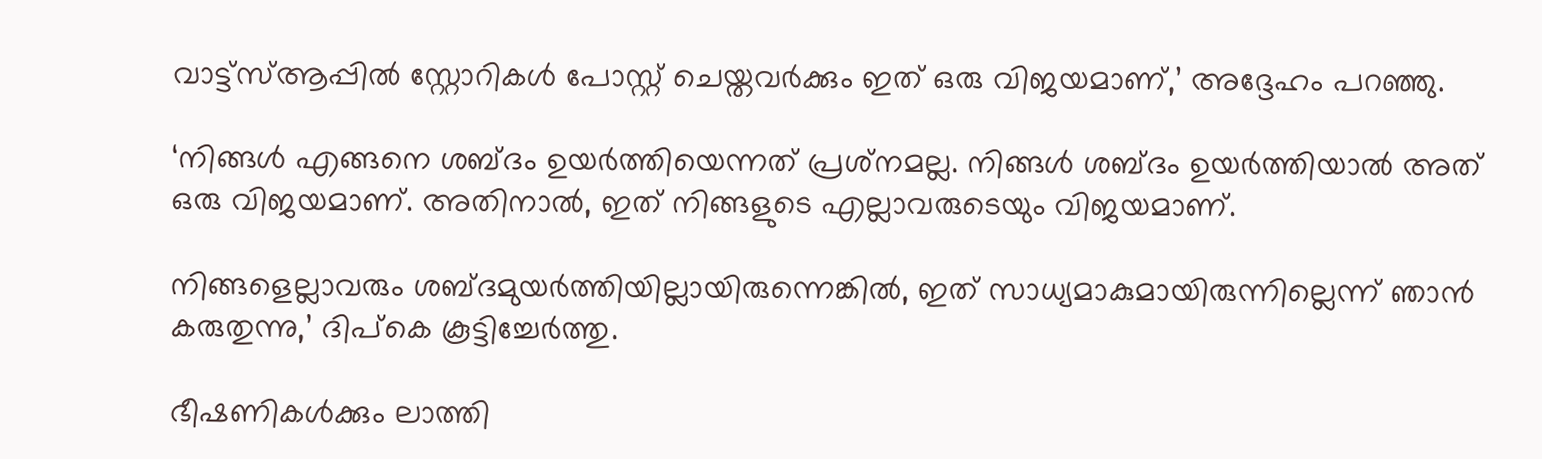വാട്ട്സ്ആപ്പില്‍ സ്റ്റോറികള്‍ പോസ്റ്റ് ചെയ്തവര്‍ക്കും ഇത് ഒരു വിജയമാണ്,’ അദ്ദേഹം പറഞ്ഞു.

‘നിങ്ങള്‍ എങ്ങനെ ശബ്ദം ഉയര്‍ത്തിയെന്നത് പ്രശ്‌നമല്ല. നിങ്ങള്‍ ശബ്ദം ഉയര്‍ത്തിയാല്‍ അത് ഒരു വിജയമാണ്. അതിനാല്‍, ഇത് നിങ്ങളുടെ എല്ലാവരുടെയും വിജയമാണ്.

നിങ്ങളെല്ലാവരും ശബ്ദമുയര്‍ത്തിയില്ലായിരുന്നെങ്കില്‍, ഇത് സാധ്യമാകുമായിരുന്നില്ലെന്ന് ഞാന്‍ കരുതുന്നു,’ ദിപ്‌കെ കൂട്ടിച്ചേര്‍ത്തു.

ഭീഷണികള്‍ക്കും ലാത്തി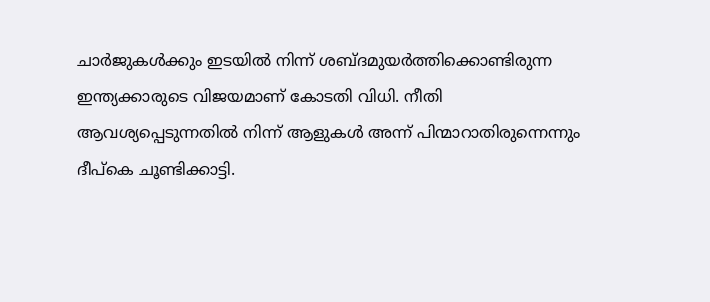ചാര്‍ജുകള്‍ക്കും ഇടയില്‍ നിന്ന് ശബ്ദമുയര്‍ത്തിക്കൊണ്ടിരുന്ന ഇന്ത്യക്കാരുടെ വിജയമാണ് കോടതി വിധി. നീതി ആവശ്യപ്പെടുന്നതില്‍ നിന്ന് ആളുകള്‍ അന്ന് പിന്മാറാതിരുന്നെന്നും ദീപ്‌കെ ചൂണ്ടിക്കാട്ടി.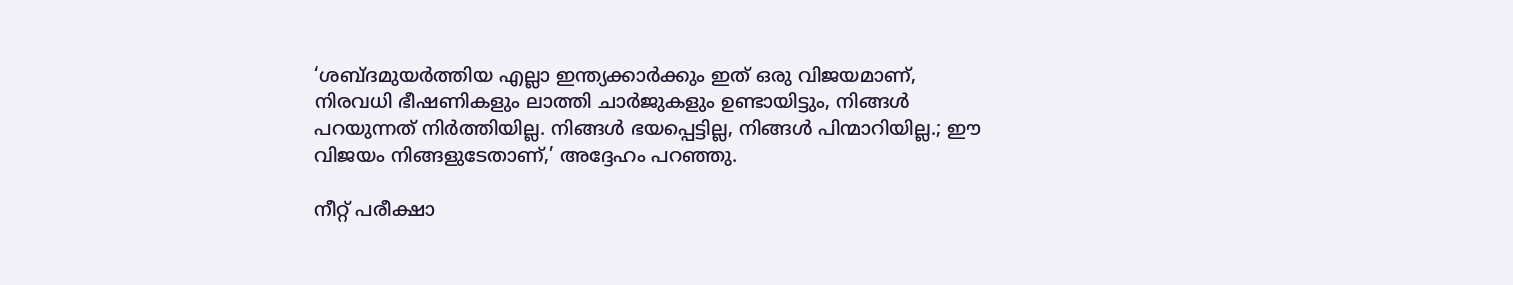‘ശബ്ദമുയര്‍ത്തിയ എല്ലാ ഇന്ത്യക്കാര്‍ക്കും ഇത് ഒരു വിജയമാണ്, നിരവധി ഭീഷണികളും ലാത്തി ചാര്‍ജുകളും ഉണ്ടായിട്ടും, നിങ്ങള്‍ പറയുന്നത് നിര്‍ത്തിയില്ല. നിങ്ങള്‍ ഭയപ്പെട്ടില്ല, നിങ്ങള്‍ പിന്മാറിയില്ല.; ഈ വിജയം നിങ്ങളുടേതാണ്,’ അദ്ദേഹം പറഞ്ഞു.

നീറ്റ് പരീക്ഷാ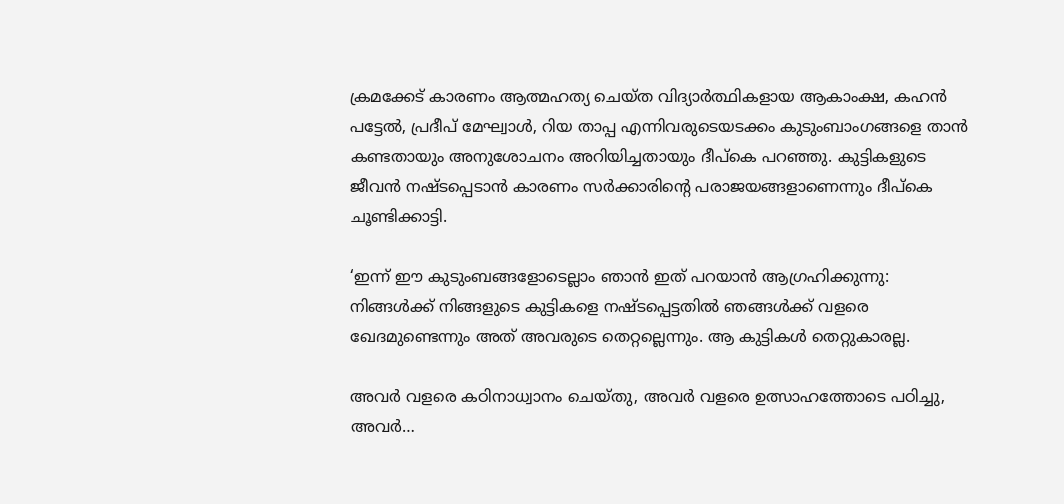ക്രമക്കേട് കാരണം ആത്മഹത്യ ചെയ്ത വിദ്യാര്‍ത്ഥികളായ ആകാംക്ഷ, കഹന്‍ പട്ടേല്‍, പ്രദീപ് മേഘ്വാള്‍, റിയ താപ്പ എന്നിവരുടെയടക്കം കുടുംബാംഗങ്ങളെ താന്‍ കണ്ടതായും അനുശോചനം അറിയിച്ചതായും ദീപ്‌കെ പറഞ്ഞു. കുട്ടികളുടെ ജീവന്‍ നഷ്ടപ്പെടാന്‍ കാരണം സര്‍ക്കാരിന്റെ പരാജയങ്ങളാണെന്നും ദീപ്‌കെ ചൂണ്ടിക്കാട്ടി.

‘ഇന്ന് ഈ കുടുംബങ്ങളോടെല്ലാം ഞാന്‍ ഇത് പറയാന്‍ ആഗ്രഹിക്കുന്നു: നിങ്ങള്‍ക്ക് നിങ്ങളുടെ കുട്ടികളെ നഷ്ടപ്പെട്ടതില്‍ ഞങ്ങള്‍ക്ക് വളരെ ഖേദമുണ്ടെന്നും അത് അവരുടെ തെറ്റല്ലെന്നും. ആ കുട്ടികള്‍ തെറ്റുകാരല്ല.

അവര്‍ വളരെ കഠിനാധ്വാനം ചെയ്തു, അവര്‍ വളരെ ഉത്സാഹത്തോടെ പഠിച്ചു, അവര്‍…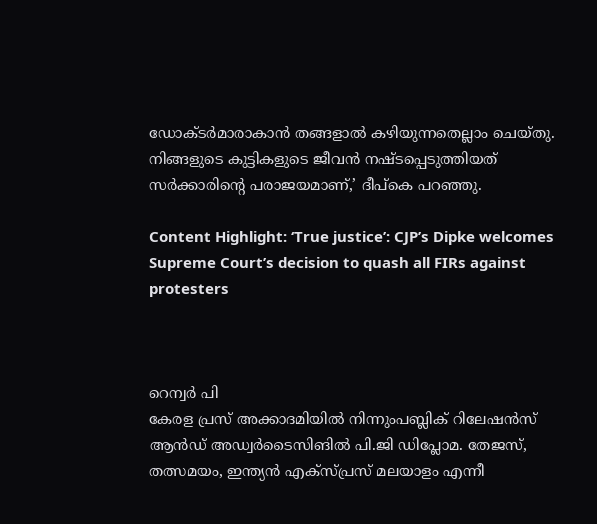ഡോക്ടര്‍മാരാകാന്‍ തങ്ങളാല്‍ കഴിയുന്നതെല്ലാം ചെയ്തു. നിങ്ങളുടെ കുട്ടികളുടെ ജീവന്‍ നഷ്ടപ്പെടുത്തിയത് സര്‍ക്കാരിന്റെ പരാജയമാണ്,’ ദീപ്‌കെ പറഞ്ഞു.

Content Highlight: ‘True justice’: CJP’s Dipke welcomes Supreme Court’s decision to quash all FIRs against protesters



റെന്വര്‍ പി
കേരള പ്രസ് അക്കാദമിയില്‍ നിന്നുംപബ്ലിക് റിലേഷന്‍സ് ആന്‍ഡ് അഡ്വര്‍ടൈസിങില്‍ പി.ജി ഡിപ്ലോമ. തേജസ്, തത്സമയം, ഇന്ത്യന്‍ എക്‌സ്പ്രസ് മലയാളം എന്നീ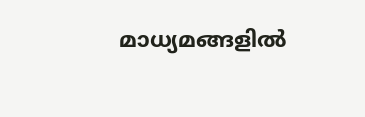മാധ്യമങ്ങളില്‍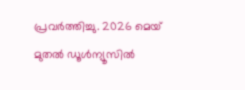പ്രവര്‍ത്തിച്ചു. 2026 മെയ് മുതല്‍ ഡൂള്‍ന്യൂസില്‍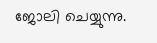ജോലി ചെയ്യുന്നു.